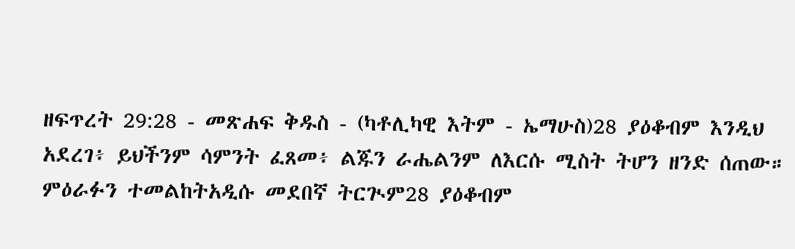ዘፍጥረት 29:28 - መጽሐፍ ቅዱስ - (ካቶሊካዊ እትም - ኤማሁስ)28 ያዕቆብም እንዲህ አደረገ፥ ይህችንም ሳምንት ፈጸመ፥ ልጁን ራሔልንም ለእርሱ ሚስት ትሆን ዘንድ ሰጠው። ምዕራፉን ተመልከትአዲሱ መደበኛ ትርጒም28 ያዕቆብም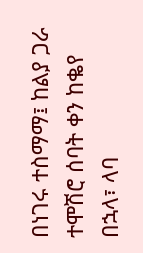በነገሩ ተስማማ፤ ከልያ ጋራ ተሞሽሮ ሰባት ቀን ከቈየ በኋላ፣ ላባ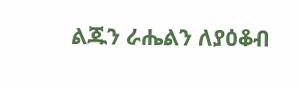ልጁን ራሔልን ለያዕቆብ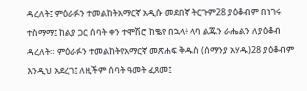ዳረለት፤ ምዕራፉን ተመልከትአማርኛ አዲሱ መደበኛ ትርጉም28 ያዕቆብም በነገሩ ተስማማ፤ ከልያ ጋር ሰባት ቀን ተሞሽሮ ከቈየ በኋላ፥ ላባ ልጁን ራሔልን ለያዕቆብ ዳረለት። ምዕራፉን ተመልከትየአማርኛ መጽሐፍ ቅዱስ (ሰማንያ አሃዱ)28 ያዕቆብም እንዲህ አደረገ፤ ለዚችም ሰባት ዓመት ፈጸመ፤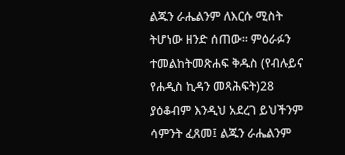ልጁን ራሔልንም ለእርሱ ሚስት ትሆነው ዘንድ ሰጠው። ምዕራፉን ተመልከትመጽሐፍ ቅዱስ (የብሉይና የሐዲስ ኪዳን መጻሕፍት)28 ያዕቆብም እንዲህ አደረገ ይህችንም ሳምንት ፈጸመ፤ ልጁን ራሔልንም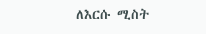ለእርሱ ሚስት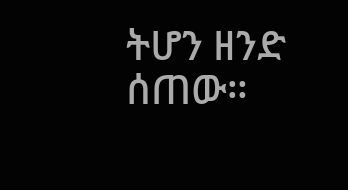ትሆን ዘንድ ሰጠው።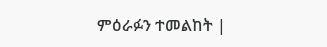ምዕራፉን ተመልከት |